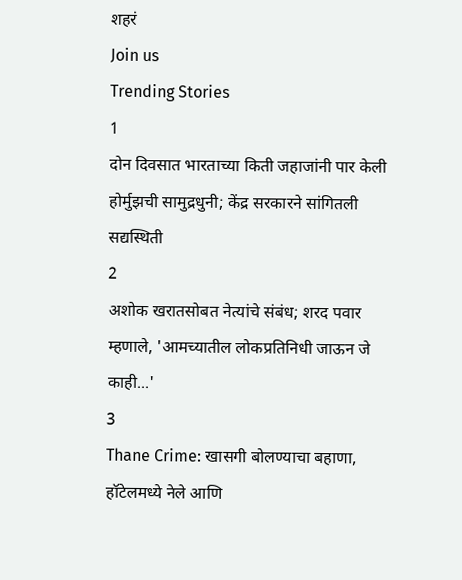शहरं
Join us
Trending Stories
1
दोन दिवसात भारताच्या किती जहाजांनी पार केली होर्मुझची सामुद्रधुनी; केंद्र सरकारने सांगितली सद्यस्थिती
2
अशोक खरातसोबत नेत्यांचे संबंध; शरद पवार म्हणाले, 'आमच्यातील लोकप्रतिनिधी जाऊन जे काही...'
3
Thane Crime: खासगी बोलण्याचा बहाणा, हॉटेलमध्ये नेले आणि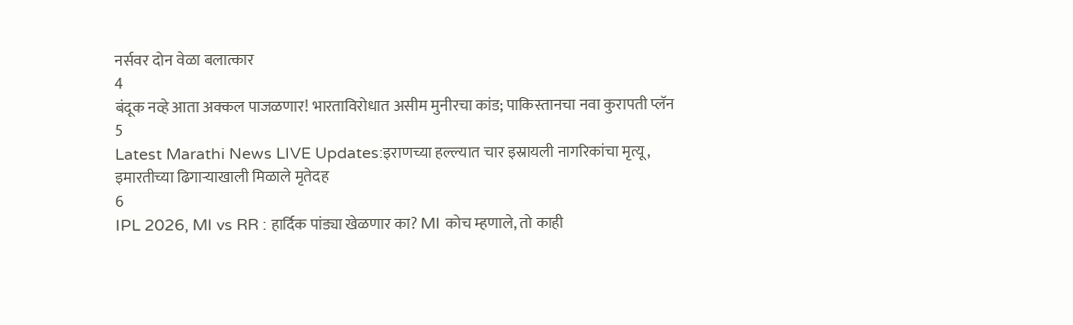नर्सवर दोन वेळा बलात्कार
4
बंदूक नव्हे आता अक्कल पाजळणार! भारताविरोधात असीम मुनीरचा कांड; पाकिस्तानचा नवा कुरापती प्लॅन
5
Latest Marathi News LIVE Updates:इराणच्या हल्ल्यात चार इस्रायली नागरिकांचा मृत्यू, इमारतीच्या ढिगाऱ्याखाली मिळाले मृतेदह
6
IPL 2026, MI vs RR : हार्दिक पांड्या खेळणार का? MI कोच म्हणाले, तो काही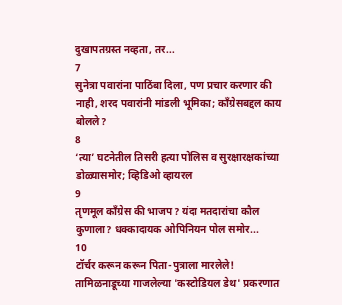दुखापतग्रस्त नव्हता, तर...
7
सुनेत्रा पवारांना पाठिंबा दिला, पण प्रचार करणार की नाही, शरद पवारांनी मांडली भूमिका; काँग्रेसबद्दल काय बोलले?
8
‘त्या’ घटनेतील तिसरी हत्या पोलिस व सुरक्षारक्षकांच्या डोळ्यासमोर; व्हिडिओ व्हायरल
9
तृणमूल काँग्रेस की भाजप? यंदा मतदारांचा कौल कुणाला? धक्कादायक ओपिनियन पोल समोर...
10
टॉर्चर करून करून पिता-पुत्राला मारलेले! तामिळनाडूच्या गाजलेल्या 'कस्टोडियल डेथ' प्रकरणात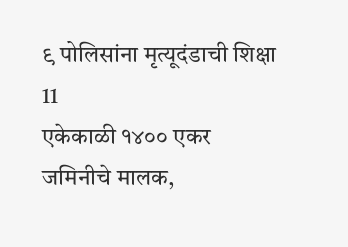९ पोलिसांना मृत्यूदंडाची शिक्षा
11
एकेकाळी १४०० एकर जमिनीचे मालक,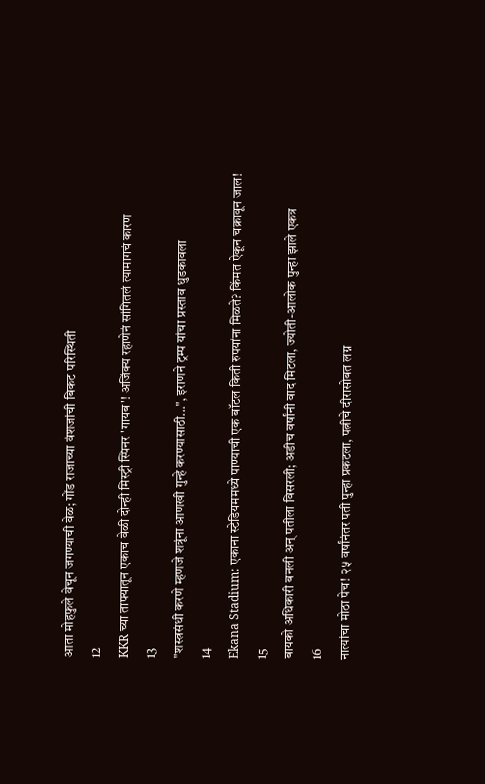आता मोहफुले वेचून जगण्याची वेळ; गोंड राजाच्या वंशजांची बिकट परिस्थिती
12
KKR च्या ताफ्यातून एकाच वेळी दोन्ही मिस्ट्री स्पिनर 'गायब'! अजिंक्य रहाणेनं सांगितलं त्यामागचं कारण
13
"शस्त्रसंधी करणे म्हणजे शत्रूंना आणखी गुन्हे करण्यासाठी...", इराणने ट्रम्प यांचा प्रस्ताव धुडकावला
14
Ekana Stadium: एकाना स्टेडियममध्ये पाण्याची एक बॉटल किती रुपयांना मिळते? किंमत ऐकून चक्रावून जाल!
15
बायको अधिकारी बनली अन् पतीला विसरली; अडीच वर्षांनी वाद मिटला, ज्योती-आलोक पुन्हा झाले एकत्र
16
नात्यांचा मोठा पेच! २५ वर्षांनंतर पती पुन्हा प्रकटला, पत्नीचे दीरासोबत लग्न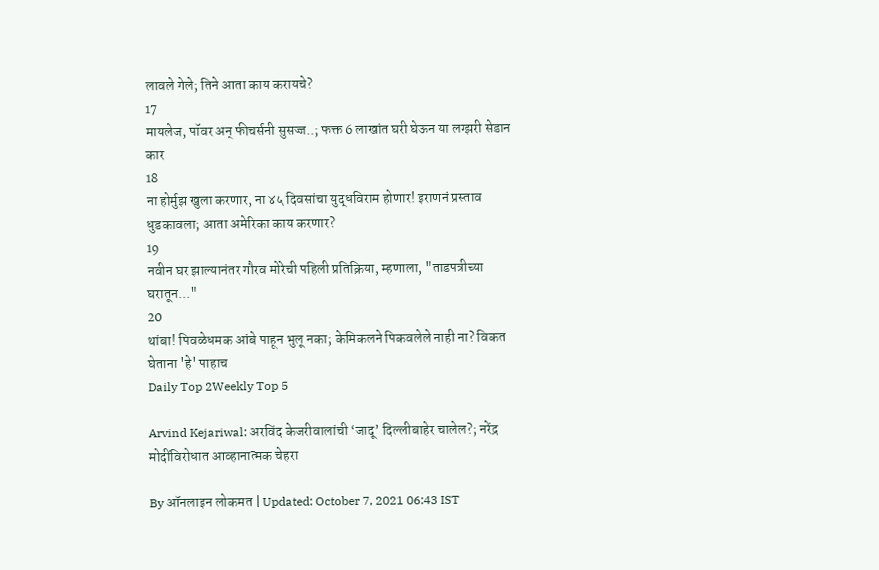लावले गेले; तिने आता काय करायचे?
17
मायलेज, पॉवर अन् फीचर्सनी सुसज्ज..; फक्त 6 लाखांत घरी घेऊन या लग्झरी सेडान कार
18
ना होर्मुझ खुला करणार, ना ४५ दिवसांचा युद्धविराम होणार! इराणनं प्रस्ताव धुडकावला; आता अमेरिका काय करणार?
19
नवीन घर झाल्यानंतर गौरव मोरेची पहिली प्रतिक्रिया, म्हणाला, "ताडपत्रीच्या घरातून..."
20
थांबा! पिवळेधमक आंबे पाहून भुलू नका; केमिकलने पिकवलेले नाही ना? विकत घेताना 'हे' पाहाच
Daily Top 2Weekly Top 5

Arvind Kejariwal: अरविंद केजरीवालांची ‘जादू’ दिल्लीबाहेर चालेल?; नरेंद्र मोदींविरोधात आव्हानात्मक चेहरा

By ऑनलाइन लोकमत | Updated: October 7, 2021 06:43 IST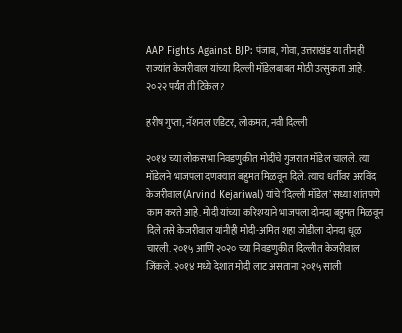AAP Fights Against BJP: पंजाब, गोवा, उत्तराखंड या तीनही राज्यांत केजरीवाल यांच्या दिल्ली मॉडेलबाबत मोठी उत्सुकता आहे. २०२२ पर्यंत ती टिकेल?

हरीष गुप्ता, नॅशनल एडिटर, लोकमत, नवी दिल्ली

२०१४ च्या लोकसभा निवडणुकीत मोदींचे गुजरात मॉडेल चालले. त्या मॉडेलने भाजपला दणक्यात बहुमत मिळवून दिले. त्याच धर्तीवर अरविंद केजरीवाल(Arvind Kejariwal) यांचे ‘दिल्ली मॉडेल’ सध्या शांतपणे काम करते आहे. मोदी यांच्या करिश्म्याने भाजपला दोनदा बहुमत मिळवून दिले तसे केजरीवाल यांनीही मोदी-अमित शहा जोडीला दोनदा धूळ चारली. २०१५ आणि २०२० च्या निवडणुकीत दिल्लीत केजरीवाल जिंकले. २०१४ मध्ये देशात मोदी लाट असताना २०१५ साली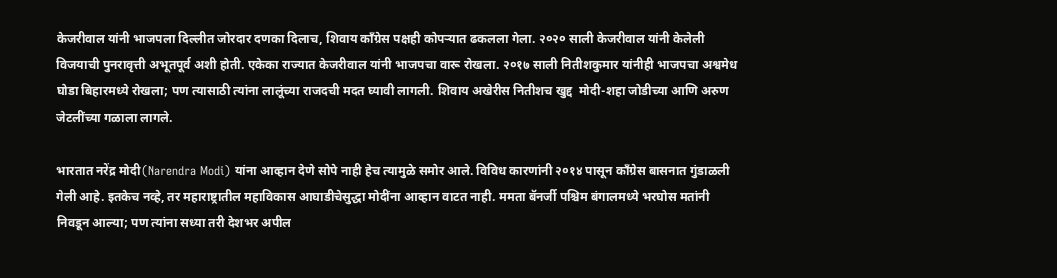केजरीवाल यांनी भाजपला दिल्लीत जोरदार दणका दिलाच, शिवाय काँग्रेस पक्षही कोपऱ्यात ढकलला गेला. २०२० साली केजरीवाल यांनी केलेली विजयाची पुनरावृत्ती अभूतपूर्व अशी होती. एकेका राज्यात केजरीवाल यांनी भाजपचा वारू रोखला. २०१७ साली नितीशकुमार यांनीही भाजपचा अश्वमेध घोडा बिहारमध्ये रोखला; पण त्यासाठी त्यांना लालूंच्या राजदची मदत घ्यावी लागली. शिवाय अखेरीस नितीशच खुद्द  मोदी-शहा जोडीच्या आणि अरुण जेटलींच्या गळाला लागले.

भारतात नरेंद्र मोदी(Narendra Modi) यांना आव्हान देणे सोपे नाही हेच त्यामुळे समोर आले. विविध कारणांनी २०१४ पासून काँग्रेस बासनात गुंडाळली गेली आहे. इतकेच नव्हे, तर महाराष्ट्रातील महाविकास आघाडीचेसुद्धा मोदींना आव्हान वाटत नाही. ममता बॅनर्जी पश्चिम बंगालमध्ये भरघोस मतांनी निवडून आल्या; पण त्यांना सध्या तरी देशभर अपील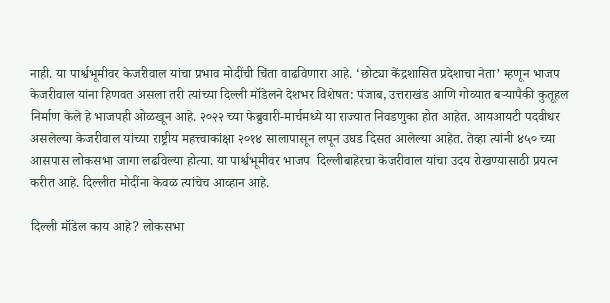नाही. या पार्श्वभूमीवर केजरीवाल यांचा प्रभाव मोदींची चिंता वाढविणारा आहे. ‘छोट्या केंद्रशासित प्रदेशाचा नेता’ म्हणून भाजप केजरीवाल यांना हिणवत असला तरी त्यांच्या दिल्ली मॉडेलने देशभर विशेषत: पंजाब, उत्तराखंड आणि गोव्यात बऱ्यापैकी कुतूहल निर्माण केले हे भाजपही ओळखून आहे. २०२२ च्या फेब्रुवारी-मार्चमध्ये या राज्यात निवडणुका होत आहेत. आयआयटी पदवीधर असलेल्या केजरीवाल यांच्या राष्ट्रीय महत्त्वाकांक्षा २०१४ सालापासून लपून उघड दिसत आलेल्या आहेत. तेव्हा त्यांनी ४५० च्या आसपास लोकसभा जागा लढविल्या होत्या. या पार्श्वभूमीवर भाजप  दिल्लीबाहेरचा केजरीवाल यांचा उदय रोखण्यासाठी प्रयत्न करीत आहे. दिल्लीत मोदींना केवळ त्यांचेच आव्हान आहे.

दिल्ली मॉडेल काय आहे? लोकसभा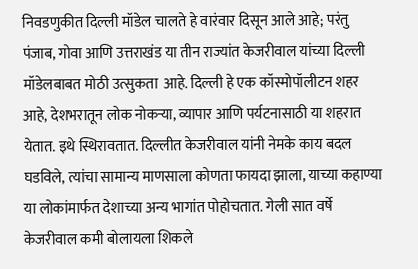निवडणुकीत दिल्ली मॉडेल चालते हे वारंवार दिसून आले आहे; परंतु पंजाब, गोवा आणि उत्तराखंड या तीन राज्यांत केजरीवाल यांच्या दिल्ली मॉडेलबाबत मोठी उत्सुकता  आहे. दिल्ली हे एक कॉस्मोपॉलीटन शहर आहे, देशभरातून लोक नोकऱ्या, व्यापार आणि पर्यटनासाठी या शहरात येतात. इथे स्थिरावतात. दिल्लीत केजरीवाल यांनी नेमके काय बदल घडविले, त्यांचा सामान्य माणसाला कोणता फायदा झाला, याच्या कहाण्या या लोकांमार्फत देशाच्या अन्य भागांत पोहोचतात. गेली सात वर्षे केजरीवाल कमी बोलायला शिकले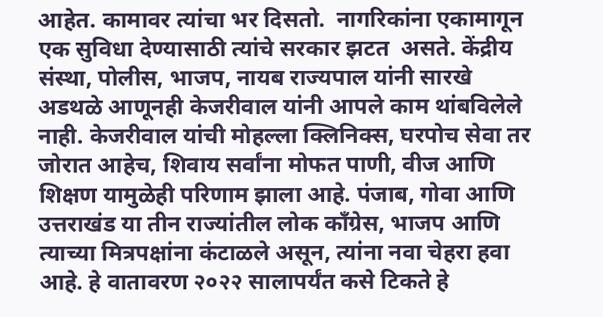आहेत. कामावर त्यांचा भर दिसतो.  नागरिकांना एकामागून एक सुविधा देण्यासाठी त्यांचे सरकार झटत  असते. केंद्रीय संस्था, पोलीस, भाजप, नायब राज्यपाल यांनी सारखे अडथळे आणूनही केजरीवाल यांनी आपले काम थांबविलेले नाही. केजरीवाल यांची मोहल्ला क्लिनिक्स, घरपोच सेवा तर जोरात आहेच, शिवाय सर्वांना मोफत पाणी, वीज आणि शिक्षण यामुळेही परिणाम झाला आहे. पंजाब, गोवा आणि उत्तराखंड या तीन राज्यांतील लोक काँग्रेस, भाजप आणि त्याच्या मित्रपक्षांना कंटाळले असून, त्यांना नवा चेहरा हवा आहे. हे वातावरण २०२२ सालापर्यंत कसे टिकते हे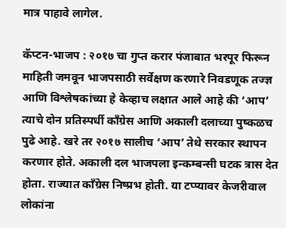मात्र पाहावे लागेल.

कॅप्टन-भाजप : २०१७ चा गुप्त करार पंजाबात भरपूर फिरून माहिती जमवून भाजपसाठी सर्वेक्षण करणारे निवडणूक तज्ज्ञ आणि विश्लेषकांच्या हे केव्हाच लक्षात आले आहे की ‘आप’ त्याचे दोन प्रतिस्पर्धी काँग्रेस आणि अकाली दलाच्या पुष्कळच पुढे आहे. खरे तर २०१७ सालीच ‘आप’ तेथे सरकार स्थापन करणार होते. अकाली दल भाजपला इन्कम्बन्सी घटक त्रास देत होता. राज्यात काँग्रेस निष्प्रभ होती. या टप्प्यावर केजरीवाल लोकांना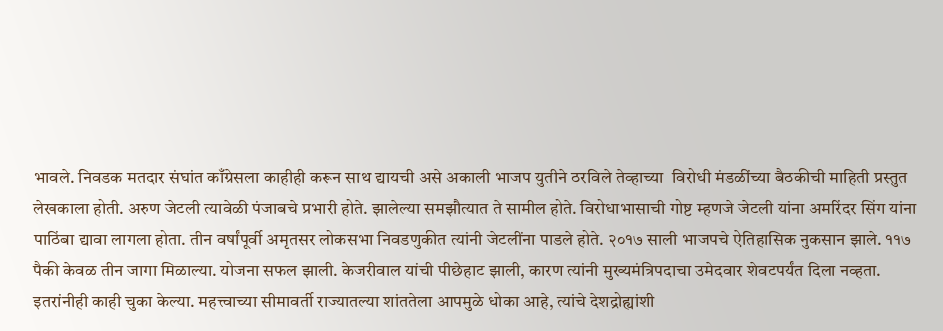भावले. निवडक मतदार संघांत काँग्रेसला काहीही करून साथ द्यायची असे अकाली भाजप युतीने ठरविले तेव्हाच्या  विरोधी मंडळींच्या बैठकीची माहिती प्रस्तुत लेखकाला होती. अरुण जेटली त्यावेळी पंजाबचे प्रभारी होते. झालेल्या समझौत्यात ते सामील होते. विरोधाभासाची गोष्ट म्हणजे जेटली यांना अमरिंदर सिंग यांना पाठिंबा द्यावा लागला होता. तीन वर्षांपूर्वी अमृतसर लोकसभा निवडणुकीत त्यांनी जेटलींना पाडले होते. २०१७ साली भाजपचे ऐतिहासिक नुकसान झाले. ११७ पैकी केवळ तीन जागा मिळाल्या. योजना सफल झाली. केजरीवाल यांची पीछेहाट झाली, कारण त्यांनी मुख्यमंत्रिपदाचा उमेदवार शेवटपर्यंत दिला नव्हता. इतरांनीही काही चुका केल्या. महत्त्वाच्या सीमावर्ती राज्यातल्या शांततेला आपमुळे धोका आहे, त्यांचे देशद्रोह्यांशी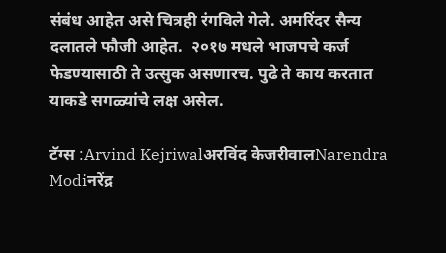संबंध आहेत असे चित्रही रंगविले गेले. अमरिंदर सैन्य दलातले फौजी आहेत.  २०१७ मधले भाजपचे कर्ज फेडण्यासाठी ते उत्सुक असणारच. पुढे ते काय करतात याकडे सगळ्यांचे लक्ष असेल.

टॅग्स :Arvind Kejriwalअरविंद केजरीवालNarendra Modiनरेंद्र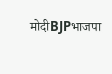मोदीBJPभाजपा